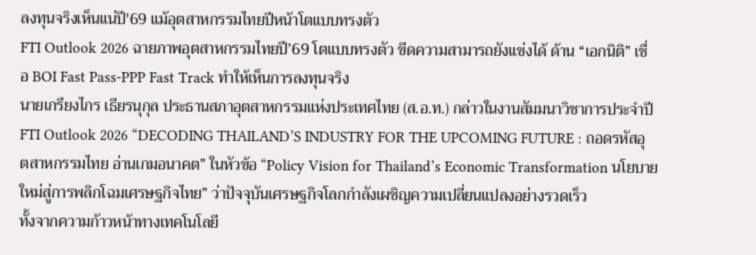ลงทุนจริงเห็นแน่ปี'69 แม้อุตสาหกรรมไทยปีหน้าโตแบบทรงตัว
FTI Outlook 2026 ฉายภาพอุตสาหกรรมไทยปี’69 โตแบบทรงตัว ขีดความสามารถยังแข่งได้ ด้าน “เอกนิติ” เชื่อ BOI Fast Pass-PPP Fast Track ทำให้เห็นการลงทุนจริง
นายเกรียงไกร เธียรนุกุล ประธานสภาอุตสาหกรรมแห่งประเทศไทย (ส.อ.ท.) กล่าวในงานสัมมนาวิชาการประจำปี FTI Outlook 2026 “DECODING THAILAND’S INDUSTRY FOR THE UPCOMING FUTURE : ถอดรหัสอุตสาหกรรมไทย อ่านเกมอนาคต” ในหัวข้อ “Policy Vision for Thailand’s Economic Transformation นโยบายใหม่สู่การพลิกโฉมเศรษฐกิจไทย” ว่าปัจจุบันเศรษฐกิจโลกกำลังเผชิญความเปลี่ยนแปลงอย่างรวดเร็ว
ทั้งจากความก้าวหน้าทางเทคโนโลยี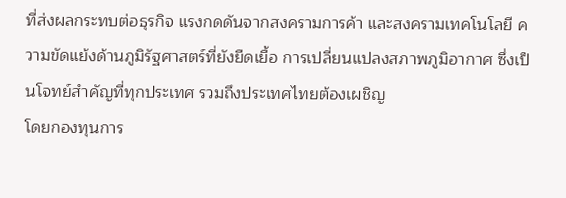ที่ส่งผลกระทบต่อธุรกิจ แรงกดดันจากสงครามการค้า และสงครามเทคโนโลยี ความขัดแย้งด้านภูมิรัฐศาสตร์ที่ยังยืดเยื้อ การเปลี่ยนแปลงสภาพภูมิอากาศ ซึ่งเป็นโจทย์สำคัญที่ทุกประเทศ รวมถึงประเทศไทยต้องเผชิญ
โดยกองทุนการ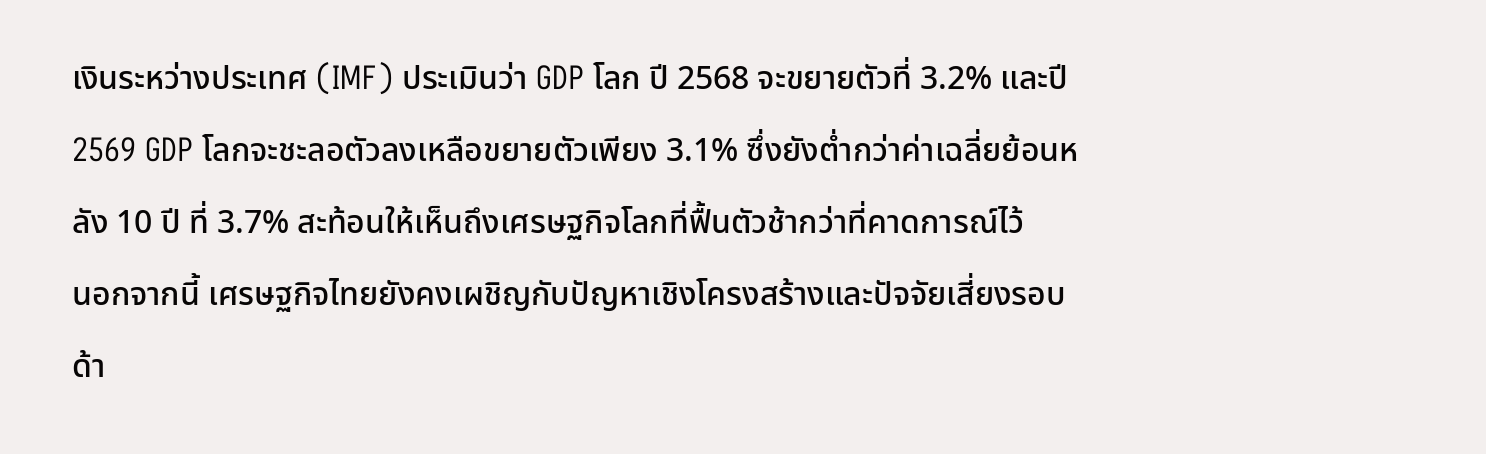เงินระหว่างประเทศ (IMF) ประเมินว่า GDP โลก ปี 2568 จะขยายตัวที่ 3.2% และปี 2569 GDP โลกจะชะลอตัวลงเหลือขยายตัวเพียง 3.1% ซึ่งยังต่ำกว่าค่าเฉลี่ยย้อนหลัง 10 ปี ที่ 3.7% สะท้อนให้เห็นถึงเศรษฐกิจโลกที่ฟื้นตัวช้ากว่าที่คาดการณ์ไว้
นอกจากนี้ เศรษฐกิจไทยยังคงเผชิญกับปัญหาเชิงโครงสร้างและปัจจัยเสี่ยงรอบด้า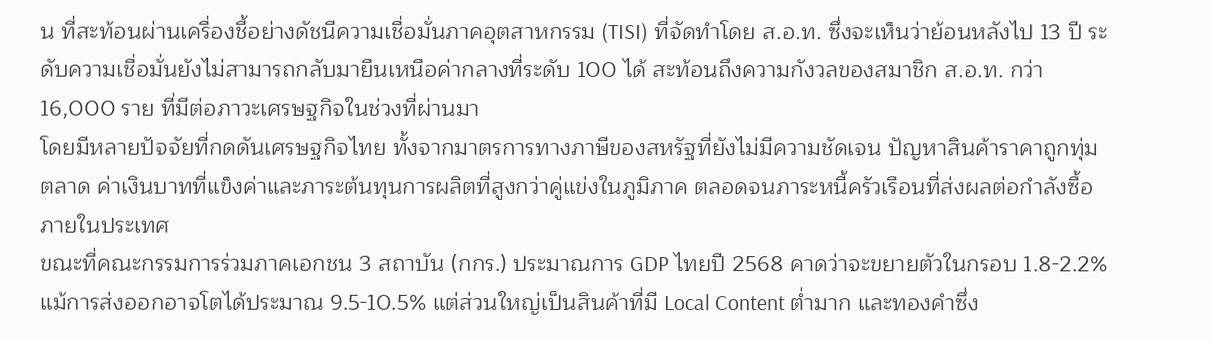น ที่สะท้อนผ่านเครื่องชี้อย่างดัชนีความเชื่อมั่นภาคอุตสาหกรรม (TISI) ที่จัดทำโดย ส.อ.ท. ซึ่งจะเห็นว่าย้อนหลังไป 13 ปี ระดับความเชื่อมั่นยังไม่สามารถกลับมายืนเหนือค่ากลางที่ระดับ 100 ได้ สะท้อนถึงความกังวลของสมาชิก ส.อ.ท. กว่า 16,000 ราย ที่มีต่อภาวะเศรษฐกิจในช่วงที่ผ่านมา
โดยมีหลายปัจจัยที่กดดันเศรษฐกิจไทย ทั้งจากมาตรการทางภาษีของสหรัฐที่ยังไม่มีความชัดเจน ปัญหาสินค้าราคาถูกทุ่มตลาด ค่าเงินบาทที่แข็งค่าและภาระต้นทุนการผลิตที่สูงกว่าคู่แข่งในภูมิภาค ตลอดจนภาระหนี้ครัวเรือนที่ส่งผลต่อกำลังซื้อภายในประเทศ
ขณะที่คณะกรรมการร่วมภาคเอกชน 3 สถาบัน (กกร.) ประมาณการ GDP ไทยปี 2568 คาดว่าจะขยายตัวในกรอบ 1.8-2.2% แม้การส่งออกอาจโตได้ประมาณ 9.5-10.5% แต่ส่วนใหญ่เป็นสินค้าที่มี Local Content ต่ำมาก และทองคำซึ่ง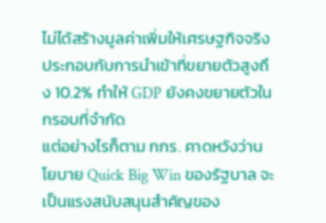ไม่ได้สร้างมูลค่าเพิ่มให้เศรษฐกิจจริง ประกอบกับการนำเข้าที่ขยายตัวสูงถึง 10.2% ทำให้ GDP ยังคงขยายตัวในกรอบที่จำกัด
แต่อย่างไรก็ตาม กกร. คาดหวังว่านโยบาย Quick Big Win ของรัฐบาล จะเป็นแรงสนับสนุนสำคัญของ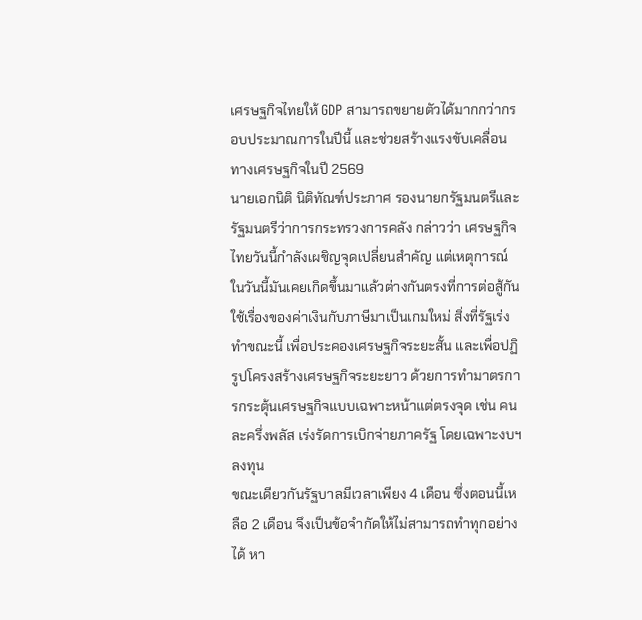เศรษฐกิจไทยให้ GDP สามารถขยายตัวได้มากกว่ากรอบประมาณการในปีนี้ และช่วยสร้างแรงขับเคลื่อนทางเศรษฐกิจในปี 2569
นายเอกนิติ นิติทัณฑ์ประภาศ รองนายกรัฐมนตรีและรัฐมนตรีว่าการกระทรวงการคลัง กล่าวว่า เศรษฐกิจไทยวันนี้กำลังเผชิญจุดเปลี่ยนสำคัญ แต่เหตุการณ์ในวันนี้มันเคยเกิดขึ้นมาแล้วต่างกันตรงที่การต่อสู้กันใช้เรื่องของค่าเงินกับภาษีมาเป็นเกมใหม่ สิ่งที่รัฐเร่งทำขณะนี้ เพื่อประคองเศรษฐกิจระยะสั้น และเพื่อปฏิรูปโครงสร้างเศรษฐกิจระยะยาว ด้วยการทำมาตรการกระตุ้นเศรษฐกิจแบบเฉพาะหน้าแต่ตรงจุด เช่น คนละครึ่งพลัส เร่งรัดการเบิกจ่ายภาครัฐ โดยเฉพาะงบฯลงทุน
ขณะเดียวกันรัฐบาลมีเวลาเพียง 4 เดือน ซึ่งตอนนี้เหลือ 2 เดือน จึงเป็นข้อจำกัดให้ไม่สามารถทำทุกอย่างได้ หา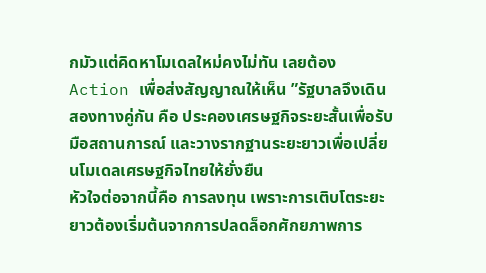กมัวแต่คิดหาโมเดลใหม่คงไม่ทัน เลยต้อง Action เพื่อส่งสัญญาณให้เห็น ”รัฐบาลจึงเดินสองทางคู่กัน คือ ประคองเศรษฐกิจระยะสั้นเพื่อรับมือสถานการณ์ และวางรากฐานระยะยาวเพื่อเปลี่ยนโมเดลเศรษฐกิจไทยให้ยั่งยืน
หัวใจต่อจากนี้คือ การลงทุน เพราะการเติบโตระยะยาวต้องเริ่มต้นจากการปลดล็อกศักยภาพการ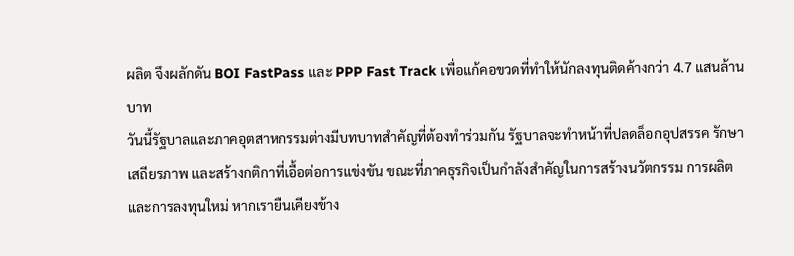ผลิต จึงผลักดัน BOI FastPass และ PPP Fast Track เพื่อแก้คอขวดที่ทำให้นักลงทุนติดค้างกว่า 4.7 แสนล้านบาท
วันนี้รัฐบาลและภาคอุตสาหกรรมต่างมีบทบาทสำคัญที่ต้องทำร่วมกัน รัฐบาลจะทำหน้าที่ปลดล็อกอุปสรรค รักษาเสถียรภาพ และสร้างกติกาที่เอื้อต่อการแข่งขัน ขณะที่ภาคธุรกิจเป็นกำลังสำคัญในการสร้างนวัตกรรม การผลิต และการลงทุนใหม่ หากเรายืนเคียงข้าง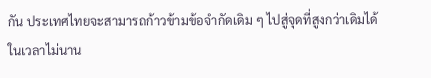กัน ประเทศไทยจะสามารถก้าวข้ามข้อจำกัดเดิม ๆ ไปสู่จุดที่สูงกว่าเดิมได้ ในเวลาไม่นาน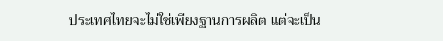ประเทศไทยจะไม่ใช่เพียงฐานการผลิต แต่จะเป็น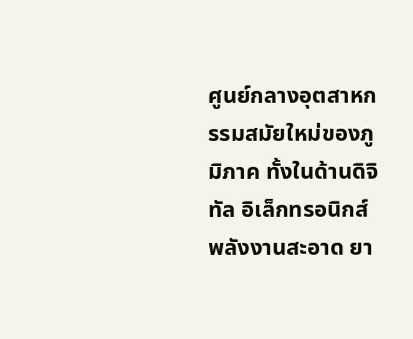ศูนย์กลางอุตสาหกรรมสมัยใหม่ของภูมิภาค ทั้งในด้านดิจิทัล อิเล็กทรอนิกส์ พลังงานสะอาด ยา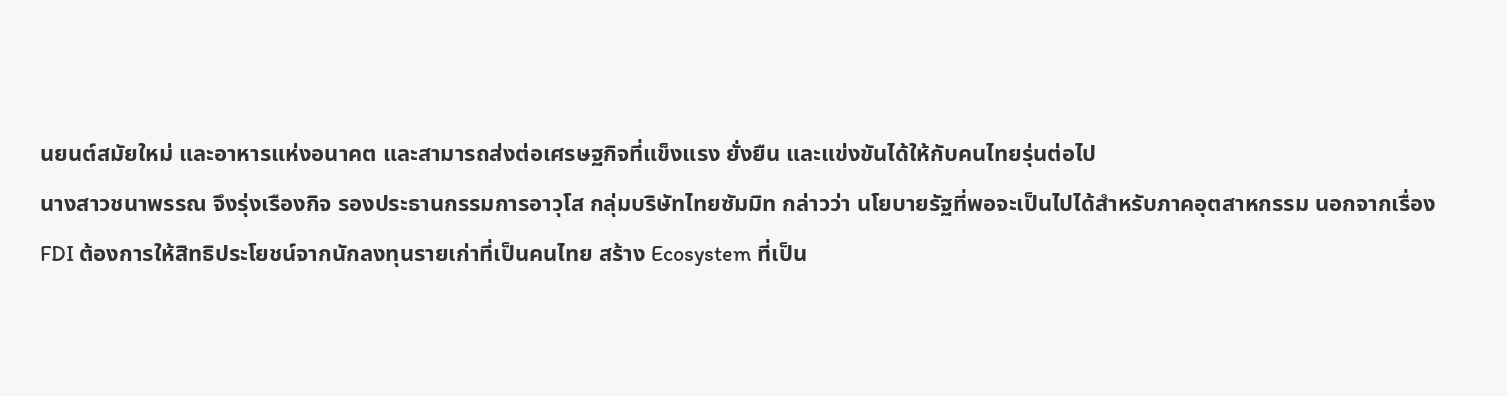นยนต์สมัยใหม่ และอาหารแห่งอนาคต และสามารถส่งต่อเศรษฐกิจที่แข็งแรง ยั่งยืน และแข่งขันได้ให้กับคนไทยรุ่นต่อไป
นางสาวชนาพรรณ จึงรุ่งเรืองกิจ รองประธานกรรมการอาวุโส กลุ่มบริษัทไทยซัมมิท กล่าวว่า นโยบายรัฐที่พอจะเป็นไปได้สำหรับภาคอุตสาหกรรม นอกจากเรื่อง FDI ต้องการให้สิทธิประโยชน์จากนักลงทุนรายเก่าที่เป็นคนไทย สร้าง Ecosystem ที่เป็น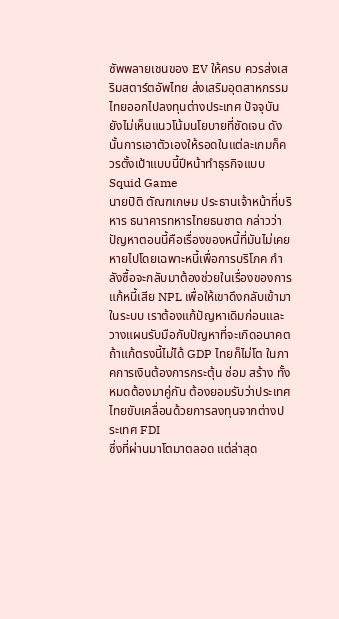ซัพพลายเชนของ EV ให้ครบ ควรส่งเสริมสตาร์ตอัพไทย ส่งเสริมอุตสาหกรรมไทยออกไปลงทุนต่างประเทศ ปัจจุบันยังไม่เห็นแนวโน้มนโยบายที่ชัดเจน ดังนั้นการเอาตัวเองให้รอดในแต่ละเกมก็ควรตั้งเป้าแบบนี้ปีหน้าทำธุรกิจแบบ Squid Game
นายปิติ ตัณฑเกษม ประธานเจ้าหน้าที่บริหาร ธนาคารทหารไทยธนชาต กล่าวว่า ปัญหาตอนนี้คือเรื่องของหนี้ที่มันไม่เคยหายไปโดยเฉพาะหนี้เพื่อการบริโภค กำลังซื้อจะกลับมาต้องช่วยในเรื่องของการแก้หนี้เสีย NPL เพื่อให้เขาดึงกลับเข้ามาในระบบ เราต้องแก้ปัญหาเดิมก่อนและวางแผนรับมือกับปัญหาที่จะเกิดอนาคต ถ้าแก้ตรงนี้ไม่ได้ GDP ไทยก็ไม่โต ในภาคการเงินต้องการกระตุ้น ซ่อม สร้าง ทั้งหมดต้องมาคู่กัน ต้องยอมรับว่าประเทศไทยขับเคลื่อนด้วยการลงทุนจากต่างประเทศ FDI
ซึ่งที่ผ่านมาโตมาตลอด แต่ล่าสุด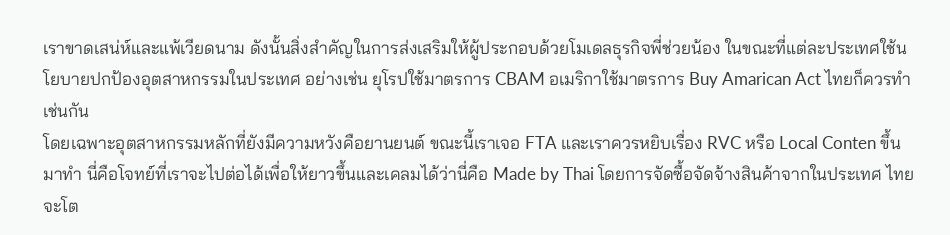เราขาดเสน่ห์และแพ้เวียดนาม ดังนั้นสิ่งสำคัญในการส่งเสริมให้ผู้ประกอบด้วยโมเดลธุรกิจพี่ช่วยน้อง ในขณะที่แต่ละประเทศใช้นโยบายปกป้องอุตสาหกรรมในประเทศ อย่างเช่น ยุโรปใช้มาตรการ CBAM อเมริกาใช้มาตรการ Buy Amarican Act ไทยก็ควรทำเช่นกัน
โดยเฉพาะอุตสาหกรรมหลักที่ยังมีความหวังคือยานยนต์ ขณะนี้เราเจอ FTA และเราควรหยิบเรื่อง RVC หรือ Local Conten ขึ้นมาทำ นี่คือโจทย์ที่เราจะไปต่อได้เพื่อให้ยาวขึ้นและเคลมได้ว่านี่คือ Made by Thai โดยการจัดซื้อจัดจ้างสินค้าจากในประเทศ ไทยจะโต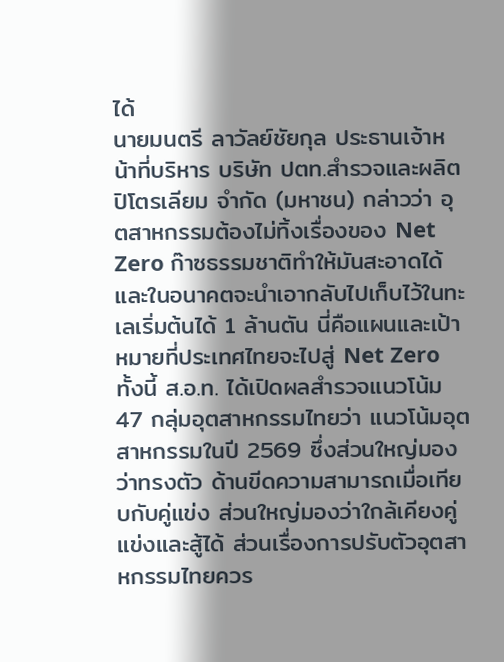ได้
นายมนตรี ลาวัลย์ชัยกุล ประธานเจ้าหน้าที่บริหาร บริษัท ปตท.สำรวจและผลิตปิโตรเลียม จำกัด (มหาชน) กล่าวว่า อุตสาหกรรมต้องไม่ทิ้งเรื่องของ Net Zero ก๊าซธรรมชาติทำให้มันสะอาดได้และในอนาคตจะนำเอากลับไปเก็บไว้ในทะเลเริ่มต้นได้ 1 ล้านตัน นี่คือแผนและเป้าหมายที่ประเทศไทยจะไปสู่ Net Zero
ทั้งนี้ ส.อ.ท. ได้เปิดผลสำรวจแนวโน้ม 47 กลุ่มอุตสาหกรรมไทยว่า แนวโน้มอุตสาหกรรมในปี 2569 ซึ่งส่วนใหญ่มองว่าทรงตัว ด้านขีดความสามารถเมื่อเทียบกับคู่แข่ง ส่วนใหญ่มองว่าใกล้เคียงคู่แข่งและสู้ได้ ส่วนเรื่องการปรับตัวอุตสาหกรรมไทยควร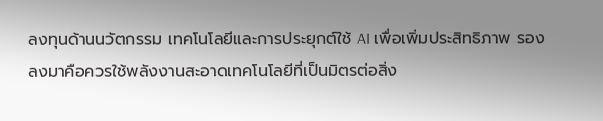ลงทุนด้านนวัตกรรม เทคโนโลยีและการประยุกต์ใช้ AI เพื่อเพิ่มประสิทธิภาพ รองลงมาคือควรใช้พลังงานสะอาดเทคโนโลยีที่เป็นมิตรต่อสิ่ง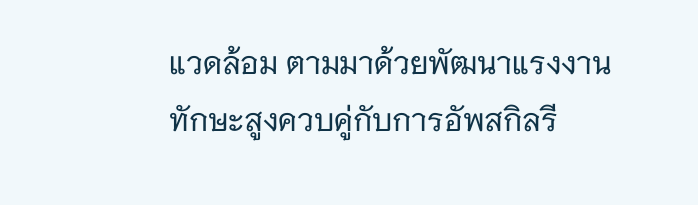แวดล้อม ตามมาด้วยพัฒนาแรงงานทักษะสูงควบคู่กับการอัพสกิลรี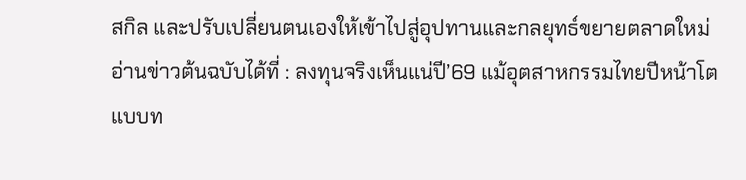สกิล และปรับเปลี่ยนตนเองให้เข้าไปสู่อุปทานและกลยุทธ์ขยายตลาดใหม่
อ่านข่าวต้นฉบับได้ที่ : ลงทุนจริงเห็นแน่ปี’69 แม้อุตสาหกรรมไทยปีหน้าโตแบบท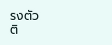รงตัว
ติ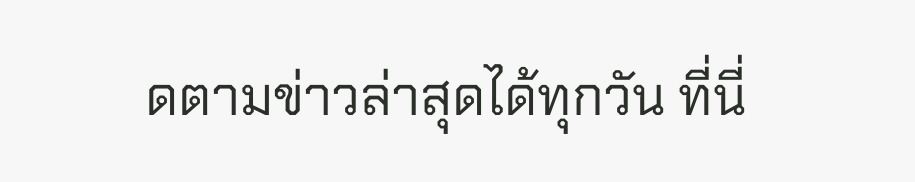ดตามข่าวล่าสุดได้ทุกวัน ที่นี่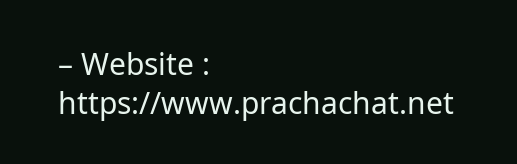– Website : https://www.prachachat.net